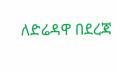ለድሬዳዋ በደረጃ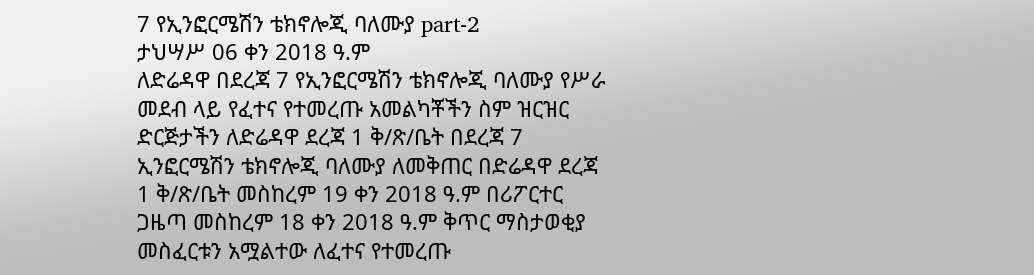7 የኢንፎርሜሽን ቴክኖሎጂ ባለሙያ part-2
ታህሣሥ 06 ቀን 2018 ዓ.ም
ለድሬዳዋ በደረጃ 7 የኢንፎርሜሽን ቴክኖሎጂ ባለሙያ የሥራ መደብ ላይ የፈተና የተመረጡ አመልካቾችን ስም ዝርዝር
ድርጅታችን ለድሬዳዋ ደረጃ 1 ቅ/ጽ/ቤት በደረጃ 7 ኢንፎርሜሽን ቴክኖሎጂ ባለሙያ ለመቅጠር በድሬዳዋ ደረጃ 1 ቅ/ጽ/ቤት መስከረም 19 ቀን 2018 ዓ.ም በሪፖርተር ጋዜጣ መስከረም 18 ቀን 2018 ዓ.ም ቅጥር ማስታወቂያ መስፈርቱን አሟልተው ለፈተና የተመረጡ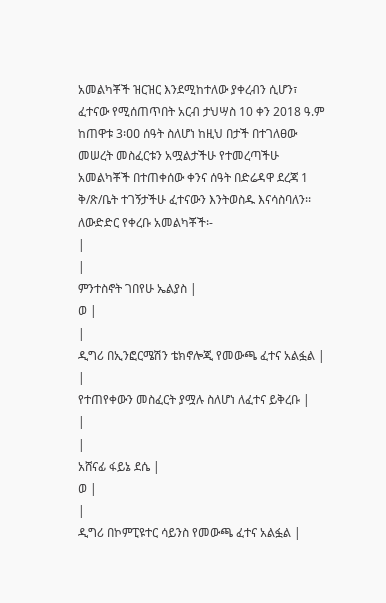አመልካቾች ዝርዝር እንደሚከተለው ያቀረብን ሲሆን፣ ፈተናው የሚሰጠጥበት አርብ ታህሣስ 10 ቀን 2018 ዓ.ም ከጠዋቱ 3፡ዐዐ ሰዓት ስለሆነ ከዚህ በታች በተገለፀው መሠረት መስፈርቱን አሟልታችሁ የተመረጣችሁ አመልካቾች በተጠቀሰው ቀንና ሰዓት በድሬዳዋ ደረጃ 1 ቅ/ጽ/ቤት ተገኝታችሁ ፈተናውን እንትወስዱ እናሳስባለን፡፡
ለውድድር የቀረቡ አመልካቾች፡-
|
|
ምንተስኖት ገበየሁ ኤልያስ |
ወ |
|
ዲግሪ በኢንፎርሜሽን ቴክኖሎጂ የመውጫ ፈተና አልፏል |
|
የተጠየቀውን መስፈርት ያሟሉ ስለሆነ ለፈተና ይቅረቡ |
|
|
አሸናፊ ፋይኔ ደሴ |
ወ |
|
ዲግሪ በኮምፒዩተር ሳይንስ የመውጫ ፈተና አልፏል |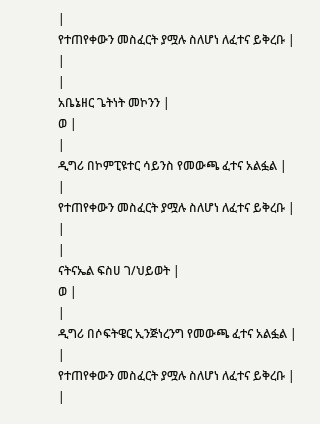|
የተጠየቀውን መስፈርት ያሟሉ ስለሆነ ለፈተና ይቅረቡ |
|
|
አቤኔዘር ጌትነት መኮንን |
ወ |
|
ዲግሪ በኮምፒዩተር ሳይንስ የመውጫ ፈተና አልፏል |
|
የተጠየቀውን መስፈርት ያሟሉ ስለሆነ ለፈተና ይቅረቡ |
|
|
ናትናኤል ፍስሀ ገ/ህይወት |
ወ |
|
ዲግሪ በሶፍትዌር ኢንጅነረንግ የመውጫ ፈተና አልፏል |
|
የተጠየቀውን መስፈርት ያሟሉ ስለሆነ ለፈተና ይቅረቡ |
|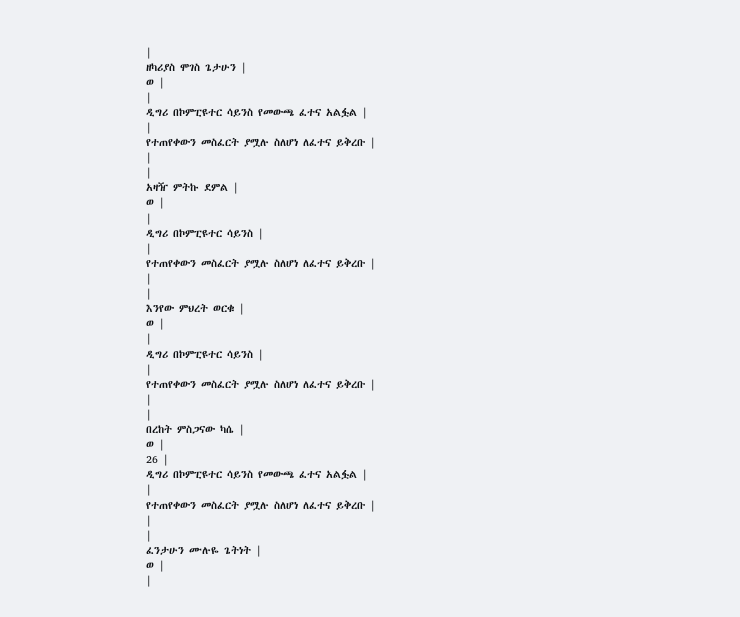|
ዘካሪያስ ሞገስ ጌታሁን |
ወ |
|
ዲግሪ በኮምፒዩተር ሳይንስ የመውጫ ፈተና አልፏል |
|
የተጠየቀውን መስፈርት ያሟሉ ስለሆነ ለፈተና ይቅረቡ |
|
|
አዛዥ ምትኩ ደምል |
ወ |
|
ዲግሪ በኮምፒዩተር ሳይንስ |
|
የተጠየቀውን መስፈርት ያሟሉ ስለሆነ ለፈተና ይቅረቡ |
|
|
እንየው ምህረት ወርቁ |
ወ |
|
ዲግሪ በኮምፒዩተር ሳይንስ |
|
የተጠየቀውን መስፈርት ያሟሉ ስለሆነ ለፈተና ይቅረቡ |
|
|
በረከት ምስጋናው ካሴ |
ወ |
26 |
ዲግሪ በኮምፒዩተር ሳይንስ የመውጫ ፈተና አልፏል |
|
የተጠየቀውን መስፈርት ያሟሉ ስለሆነ ለፈተና ይቅረቡ |
|
|
ፈንታሁን ሙሉዬ ጌትነት |
ወ |
|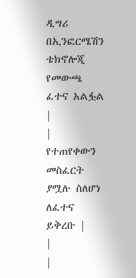ዲግሪ በኢንፎርሜሽን ቴክኖሎጂ የመውጫ ፈተና አልፏል |
|
የተጠየቀውን መስፈርት ያሟሉ ስለሆነ ለፈተና ይቅረቡ |
|
|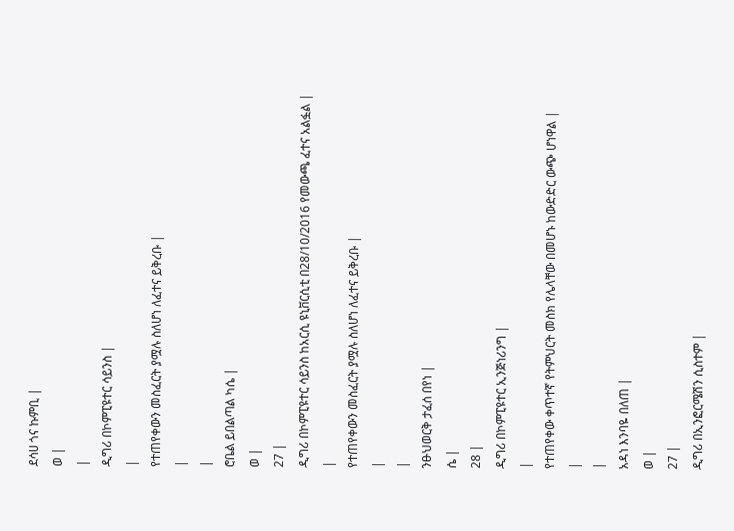ደሳሀ ጎና ኩምቢ |
ወ |
|
ዲግሪ በኮምፒዩተር ሳይንስ |
|
የተጠየቀውን መስፈርት ያሟሉ ስለሆነ ለፈተና ይቅረቡ |
|
|
ሮቤል ይበልጣል ካሴ |
ወ |
27 |
ዲግሪ በኮምፒዩተር ሳይንስ ከአርሲ ዩኒቨርሲቲ በ28/10/2016 የመውጫ ፈተና አልፏል |
|
የተጠየቀውን መስፈርት ያሟሉ ስለሆነ ለፈተና ይቅረቡ |
|
|
ንፁህወርቅ ታፈሰ በየነ |
ሴ |
28 |
ዲግሪ በኮምፒዩተር ኢንጅነሪንግ |
|
የተጠየቀው ቀጥተኛ የትምህርት መስክ የሌላቸው በመሆኑ ከውድድር ውጭ ሆነዋል |
|
|
አዳነ እንባዬ በለጠ |
ወ |
27 |
ዲግሪ በኢንፎርሜሽን ሲስተም |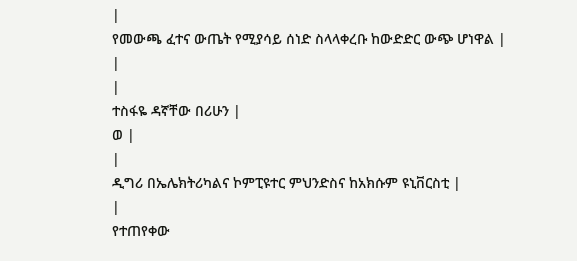|
የመውጫ ፈተና ውጤት የሚያሳይ ሰነድ ስላላቀረቡ ከውድድር ውጭ ሆነዋል |
|
|
ተስፋዬ ዳኛቸው በሪሁን |
ወ |
|
ዲግሪ በኤሌክትሪካልና ኮምፒዩተር ምህንድስና ከአክሱም ዩኒቨርስቲ |
|
የተጠየቀው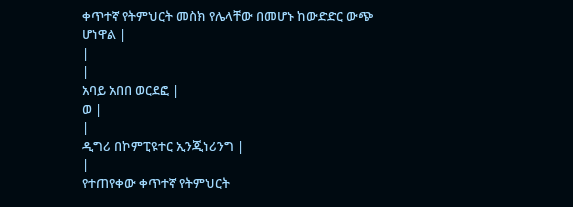ቀጥተኛ የትምህርት መስክ የሌላቸው በመሆኑ ከውድድር ውጭ ሆነዋል |
|
|
አባይ አበበ ወርደፎ |
ወ |
|
ዲግሪ በኮምፒዩተር ኢንጂነሪንግ |
|
የተጠየቀው ቀጥተኛ የትምህርት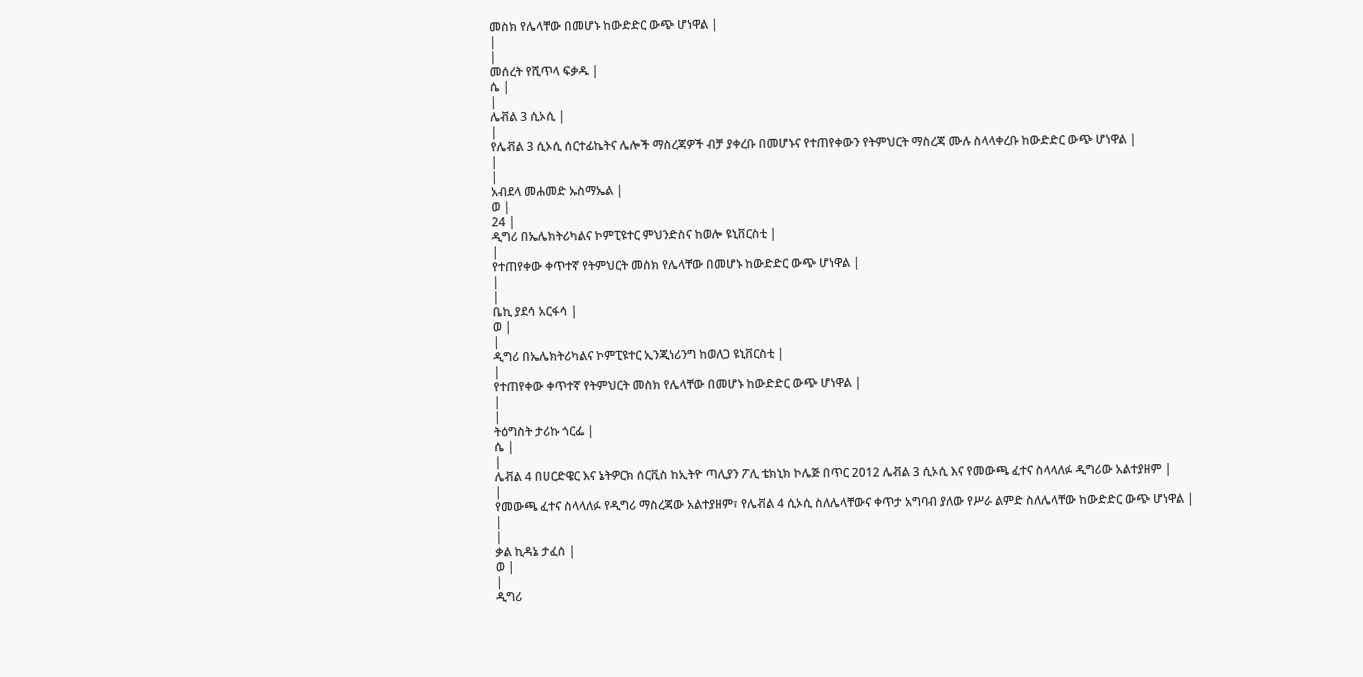መስክ የሌላቸው በመሆኑ ከውድድር ውጭ ሆነዋል |
|
|
መሰረት የሺጥላ ፍቃዱ |
ሴ |
|
ሌቭል 3 ሲኦሲ |
|
የሌቭል 3 ሲኦሲ ሰርተፊኬትና ሌሎች ማስረጃዎች ብቻ ያቀረቡ በመሆኑና የተጠየቀውን የትምህርት ማስረጃ ሙሉ ስላላቀረቡ ከውድድር ውጭ ሆነዋል |
|
|
አብደላ መሐመድ ኡስማኤል |
ወ |
24 |
ዲግሪ በኤሌክትሪካልና ኮምፒዩተር ምህንድስና ከወሎ ዩኒቨርስቲ |
|
የተጠየቀው ቀጥተኛ የትምህርት መስክ የሌላቸው በመሆኑ ከውድድር ውጭ ሆነዋል |
|
|
ቤኪ ያደሳ አርፋሳ |
ወ |
|
ዲግሪ በኤሌክትሪካልና ኮምፒዩተር ኢንጂነሪንግ ከወለጋ ዩኒቨርስቲ |
|
የተጠየቀው ቀጥተኛ የትምህርት መስክ የሌላቸው በመሆኑ ከውድድር ውጭ ሆነዋል |
|
|
ትዕግስት ታሪኩ ጎርፌ |
ሴ |
|
ሌቭል 4 በሀርድዌር እና ኔትዎርክ ሰርቪስ ከኢትዮ ጣሊያን ፖሊ ቴክኒክ ኮሌጅ በጥር 2012 ሌቭል 3 ሲኦሲ እና የመውጫ ፈተና ስላላለፉ ዲግሪው አልተያዘም |
|
የመውጫ ፈተና ስላላለፉ የዲግሪ ማስረጃው አልተያዘም፣ የሌቭል 4 ሲኦሲ ስለሌላቸውና ቀጥታ አግባብ ያለው የሥራ ልምድ ስለሌላቸው ከውድድር ውጭ ሆነዋል |
|
|
ቃል ኪዳኔ ታፈሰ |
ወ |
|
ዲግሪ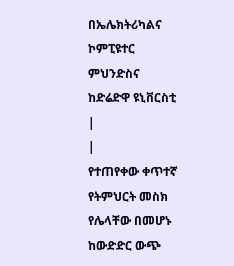በኤሌክትሪካልና ኮምፒዩተር ምህንድስና ከድሬድዋ ዩኒቨርስቲ |
|
የተጠየቀው ቀጥተኛ የትምህርት መስክ የሌላቸው በመሆኑ ከውድድር ውጭ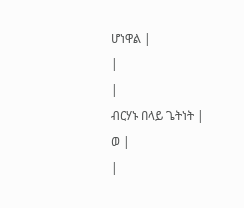ሆነዋል |
|
|
ብርሃኑ በላይ ጌትነት |
ወ |
|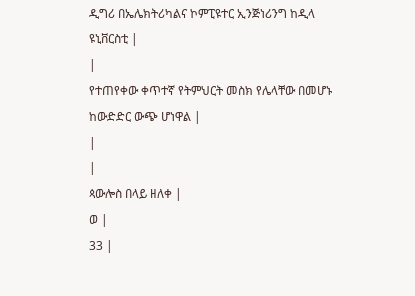ዲግሪ በኤሌክትሪካልና ኮምፒዩተር ኢንጅነሪንግ ከዲላ ዩኒቨርስቲ |
|
የተጠየቀው ቀጥተኛ የትምህርት መስክ የሌላቸው በመሆኑ ከውድድር ውጭ ሆነዋል |
|
|
ጳውሎስ በላይ ዘለቀ |
ወ |
33 |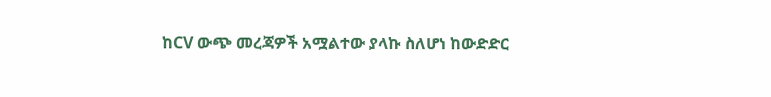ከCV ውጭ መረጃዎች አሟልተው ያላኩ ስለሆነ ከውድድር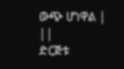ውጭ ሆነዋል |
||
ድርጅቱ